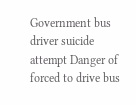Government bus driver suicide attempt Danger of forced to drive bus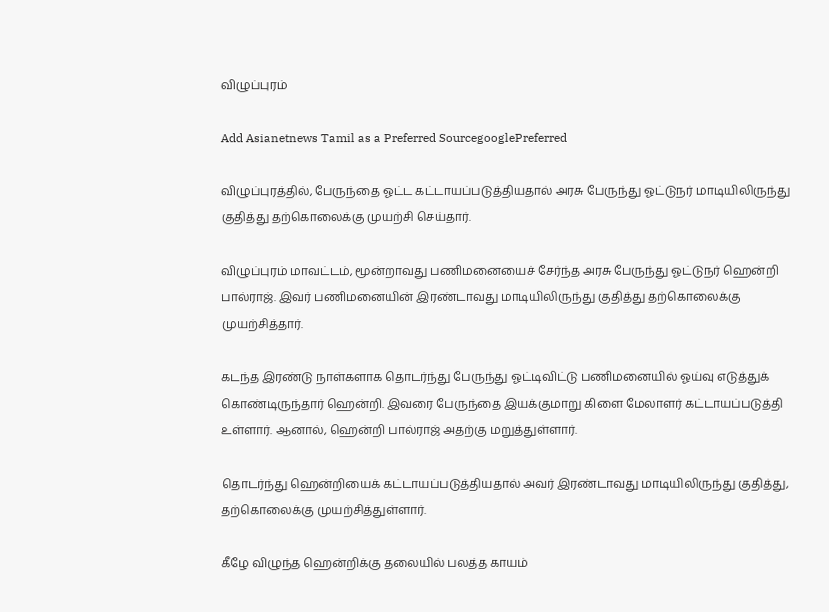விழுப்புரம்

Add Asianetnews Tamil as a Preferred SourcegooglePreferred

விழுப்புரத்தில், பேருந்தை ஓட்ட கட்டாயப்படுத்தியதால் அரசு பேருந்து ஓட்டுநர் மாடியிலிருந்து குதித்து தற்கொலைக்கு முயற்சி செய்தார்.

விழுப்புரம் மாவட்டம், மூன்றாவது பணிமனையைச் சேர்ந்த அரசு பேருந்து ஓட்டுநர் ஹென்றி பால்ராஜ். இவர் பணிமனையின் இரண்டாவது மாடியிலிருந்து குதித்து தற்கொலைக்கு முயற்சித்தார்.

கடந்த இரண்டு நாள்களாக தொடர்ந்து பேருந்து ஓட்டிவிட்டு பணிமனையில் ஓய்வு எடுத்துக் கொண்டிருந்தார் ஹென்றி. இவரை பேருந்தை இயக்குமாறு கிளை மேலாளர் கட்டாயப்படுத்தி உள்ளார். ஆனால், ஹென்றி பால்ராஜ் அதற்கு மறுத்துள்ளார்.

தொடர்ந்து ஹென்றியைக் கட்டாயப்படுத்தியதால் அவர் இரண்டாவது மாடியிலிருந்து குதித்து, தற்கொலைக்கு முயற்சித்துள்ளார்.

கீழே விழுந்த ஹென்றிக்கு தலையில் பலத்த காயம்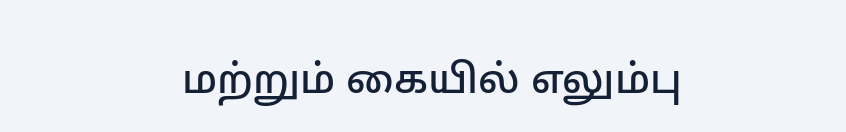மற்றும் கையில் எலும்பு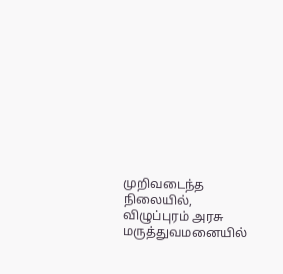முறிவடைந்த நிலையில், விழுப்புரம் அரசு மருத்துவமனையில்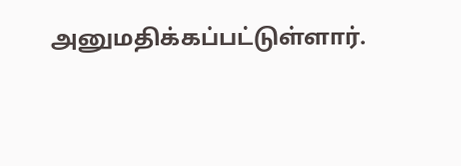அனுமதிக்கப்பட்டுள்ளார்.